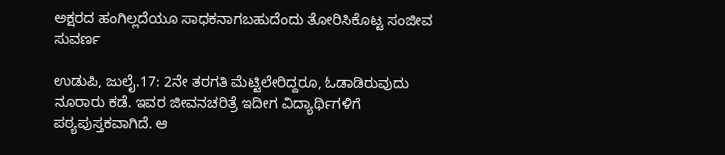ಅಕ್ಷರದ ಹಂಗಿಲ್ಲದೆಯೂ ಸಾಧಕನಾಗಬಹುದೆಂದು ತೋರಿಸಿಕೊಟ್ಟ ಸಂಜೀವ ಸುವರ್ಣ

ಉಡುಪಿ, ಜುಲೈ.17: 2ನೇ ತರಗತಿ ಮೆಟ್ಟಿಲೇರಿದ್ದರೂ, ಓಡಾಡಿರುವುದು ನೂರಾರು ಕಡೆ. ಇವರ ಜೀವನಚರಿತ್ರೆ ಇದೀಗ ವಿದ್ಯಾರ್ಥಿಗಳಿಗೆ ಪಠ್ಯಪುಸ್ತಕವಾಗಿದೆ. ಆ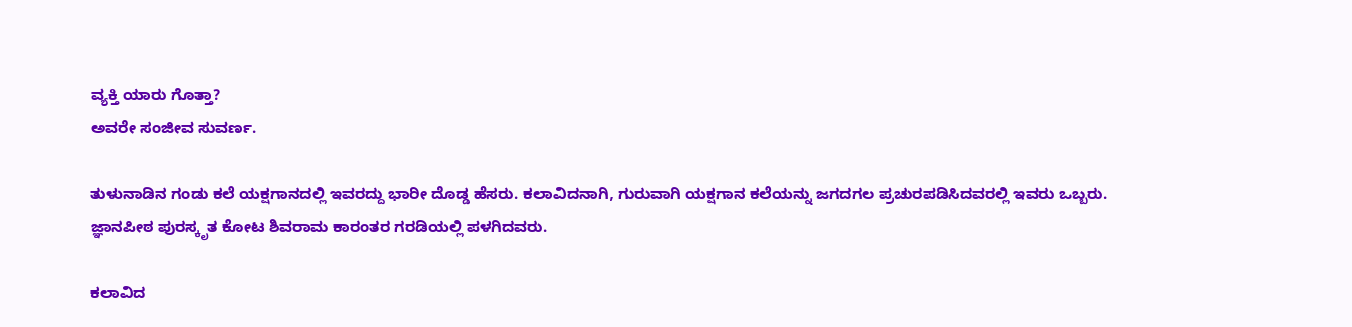ವ್ಯಕ್ತಿ ಯಾರು ಗೊತ್ತಾ?
ಅವರೇ ಸಂಜೀವ ಸುವರ್ಣ.

ತುಳುನಾಡಿನ ಗಂಡು ಕಲೆ ಯಕ್ಷಗಾನದಲ್ಲಿ ಇವರದ್ದು ಭಾರೀ ದೊಡ್ಡ ಹೆಸರು. ಕಲಾವಿದನಾಗಿ, ಗುರುವಾಗಿ ಯಕ್ಷಗಾನ ಕಲೆಯನ್ನು ಜಗದಗಲ ಪ್ರಚುರಪಡಿಸಿದವರಲ್ಲಿ ಇವರು ಒಬ್ಬರು.
ಜ್ಞಾನಪೀಠ ಪುರಸ್ಕೃತ ಕೋಟ ಶಿವರಾಮ ಕಾರಂತರ ಗರಡಿಯಲ್ಲಿ ಪಳಗಿದವರು.

ಕಲಾವಿದ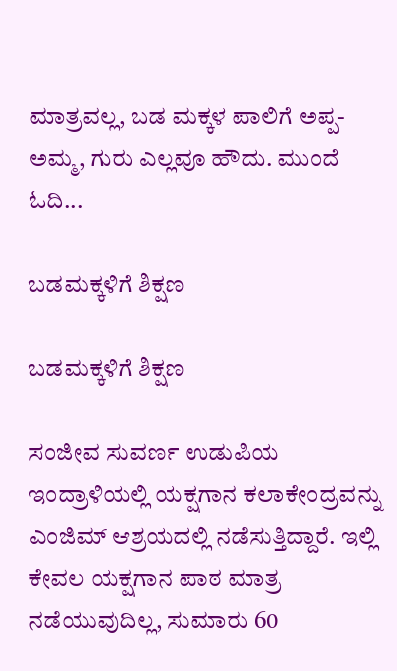ಮಾತ್ರವಲ್ಲ, ಬಡ ಮಕ್ಕಳ ಪಾಲಿಗೆ ಅಪ್ಪ-ಅಮ್ಮ, ಗುರು ಎಲ್ಲವೂ ಹೌದು. ಮುಂದೆ ಓದಿ...

ಬಡಮಕ್ಕಳಿಗೆ ಶಿಕ್ಷಣ

ಬಡಮಕ್ಕಳಿಗೆ ಶಿಕ್ಷಣ

ಸಂಜೀವ ಸುವರ್ಣ ಉಡುಪಿಯ ಇಂದ್ರಾಳಿಯಲ್ಲಿ ಯಕ್ಷಗಾನ ಕಲಾಕೇಂದ್ರವನ್ನು ಎಂಜಿಮ್ ಆಶ್ರಯದಲ್ಲಿ ನಡೆಸುತ್ತಿದ್ದಾರೆ. ಇಲ್ಲಿ ಕೇವಲ ಯಕ್ಷಗಾನ ಪಾಠ ಮಾತ್ರ ನಡೆಯುವುದಿಲ್ಲ, ಸುಮಾರು 60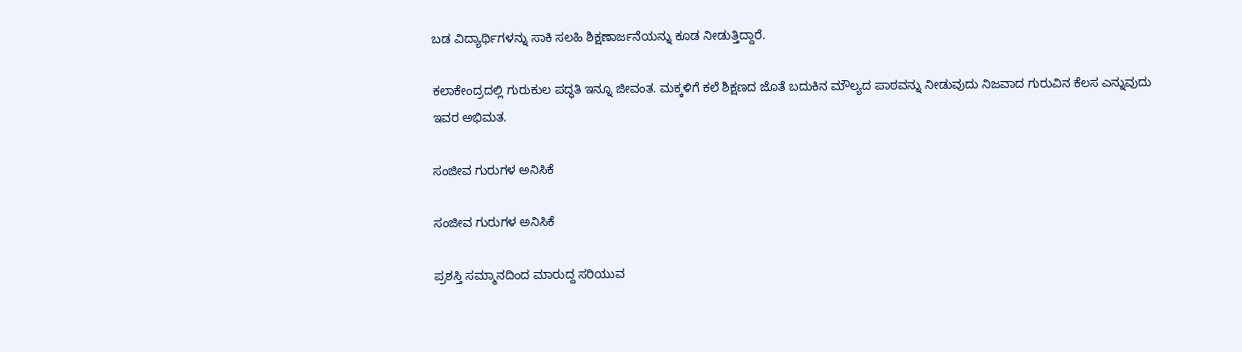ಬಡ ವಿದ್ಯಾರ್ಥಿಗಳನ್ನು ಸಾಕಿ ಸಲಹಿ ಶಿಕ್ಷಣಾರ್ಜನೆಯನ್ನು ಕೂಡ ನೀಡುತ್ತಿದ್ದಾರೆ.

ಕಲಾಕೇಂದ್ರದಲ್ಲಿ ಗುರುಕುಲ ಪದ್ಧತಿ ಇನ್ನೂ ಜೀವಂತ. ಮಕ್ಕಳಿಗೆ ಕಲೆ ಶಿಕ್ಷಣದ ಜೊತೆ ಬದುಕಿನ ಮೌಲ್ಯದ ಪಾಠವನ್ನು ನೀಡುವುದು ನಿಜವಾದ ಗುರುವಿನ ಕೆಲಸ ಎನ್ನುವುದು ಇವರ ಅಭಿಮತ.

ಸಂಜೀವ ಗುರುಗಳ ಅನಿಸಿಕೆ

ಸಂಜೀವ ಗುರುಗಳ ಅನಿಸಿಕೆ

ಪ್ರಶಸ್ತಿ ಸಮ್ಮಾನದಿಂದ ಮಾರುದ್ದ ಸರಿಯುವ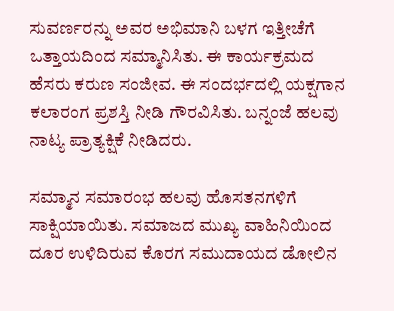ಸುವರ್ಣರನ್ನು ಅವರ ಅಭಿಮಾನಿ ಬಳಗ ಇತ್ತೀಚೆಗೆ ಒತ್ತಾಯದಿಂದ ಸಮ್ಮಾನಿಸಿತು. ಈ ಕಾರ್ಯಕ್ರಮದ ಹೆಸರು ಕರುಣ ಸಂಜೀವ. ಈ ಸಂದರ್ಭದಲ್ಲಿ ಯಕ್ಷಗಾನ ಕಲಾರಂಗ ಪ್ರಶಸ್ತಿ ನೀಡಿ ಗೌರವಿಸಿತು. ಬನ್ನಂಜೆ ಹಲವು ನಾಟ್ಯ ಪ್ರಾತ್ಯಕ್ಷಿಕೆ ನೀಡಿದರು.

ಸಮ್ಮಾನ ಸಮಾರಂಭ ಹಲವು ಹೊಸತನಗಳಿಗೆ ಸಾಕ್ಷಿಯಾಯಿತು. ಸಮಾಜದ ಮುಖ್ಯ ವಾಹಿನಿಯಿಂದ ದೂರ ಉಳಿದಿರುವ ಕೊರಗ ಸಮುದಾಯದ ಡೋಲಿನ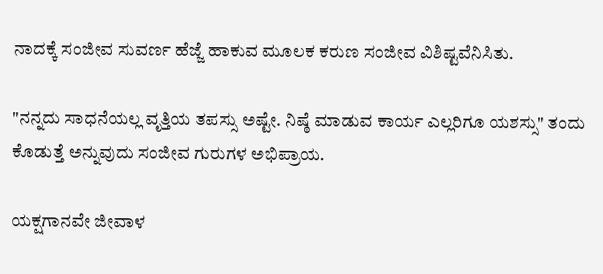ನಾದಕ್ಕೆ ಸಂಜೀವ ಸುವರ್ಣ ಹೆಜ್ಜೆ ಹಾಕುವ ಮೂಲಕ ಕರುಣ ಸಂಜೀವ ವಿಶಿಷ್ಟವೆನಿಸಿತು.

"ನನ್ನದು ಸಾಧನೆಯಲ್ಲ ವೃತ್ತಿಯ ತಪಸ್ಸು ಅಷ್ಟೇ. ನಿಷ್ಠೆ ಮಾಡುವ ಕಾರ್ಯ ಎಲ್ಲರಿಗೂ ಯಶಸ್ಸು" ತಂದು ಕೊಡುತ್ತೆ ಅನ್ನುವುದು ಸಂಜೀವ ಗುರುಗಳ ಅಭಿಪ್ರಾಯ.

ಯಕ್ಷಗಾನವೇ ಜೀವಾಳ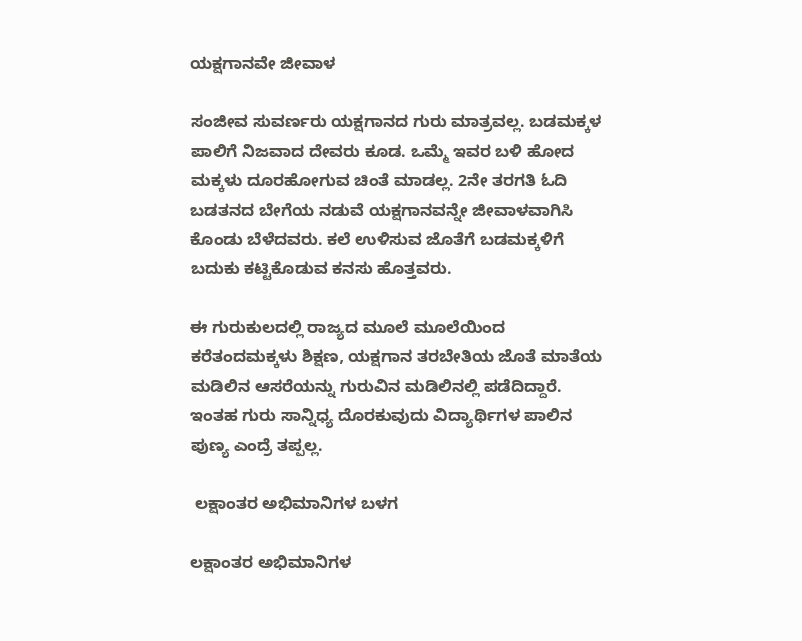ಯಕ್ಷಗಾನವೇ ಜೀವಾಳ

ಸಂಜೀವ ಸುವರ್ಣರು ಯಕ್ಷಗಾನದ ಗುರು ಮಾತ್ರವಲ್ಲ. ಬಡಮಕ್ಕಳ ಪಾಲಿಗೆ ನಿಜವಾದ ದೇವರು ಕೂಡ. ಒಮ್ಮೆ ಇವರ ಬಳಿ ಹೋದ ಮಕ್ಕಳು ದೂರಹೋಗುವ ಚಿಂತೆ ಮಾಡಲ್ಲ. 2ನೇ ತರಗತಿ ಓದಿ ಬಡತನದ ಬೇಗೆಯ ನಡುವೆ ಯಕ್ಷಗಾನವನ್ನೇ ಜೀವಾಳವಾಗಿಸಿ ಕೊಂಡು ಬೆಳೆದವರು. ಕಲೆ ಉಳಿಸುವ ಜೊತೆಗೆ ಬಡಮಕ್ಕಳಿಗೆ ಬದುಕು ಕಟ್ಟಿಕೊಡುವ ಕನಸು ಹೊತ್ತವರು.

ಈ ಗುರುಕುಲದಲ್ಲಿ ರಾಜ್ಯದ ಮೂಲೆ ಮೂಲೆಯಿಂದ ಕರೆತಂದಮಕ್ಕಳು ಶಿಕ್ಷಣ, ಯಕ್ಷಗಾನ ತರಬೇತಿಯ ಜೊತೆ ಮಾತೆಯ ಮಡಿಲಿನ ಆಸರೆಯನ್ನು ಗುರುವಿನ ಮಡಿಲಿನಲ್ಲಿ ಪಡೆದಿದ್ದಾರೆ. ಇಂತಹ ಗುರು ಸಾನ್ನಿಧ್ಯ ದೊರಕುವುದು ವಿದ್ಯಾರ್ಥಿಗಳ ಪಾಲಿನ ಪುಣ್ಯ ಎಂದ್ರೆ ತಪ್ಪಲ್ಲ.

 ಲಕ್ಷಾಂತರ ಅಭಿಮಾನಿಗಳ ಬಳಗ

ಲಕ್ಷಾಂತರ ಅಭಿಮಾನಿಗಳ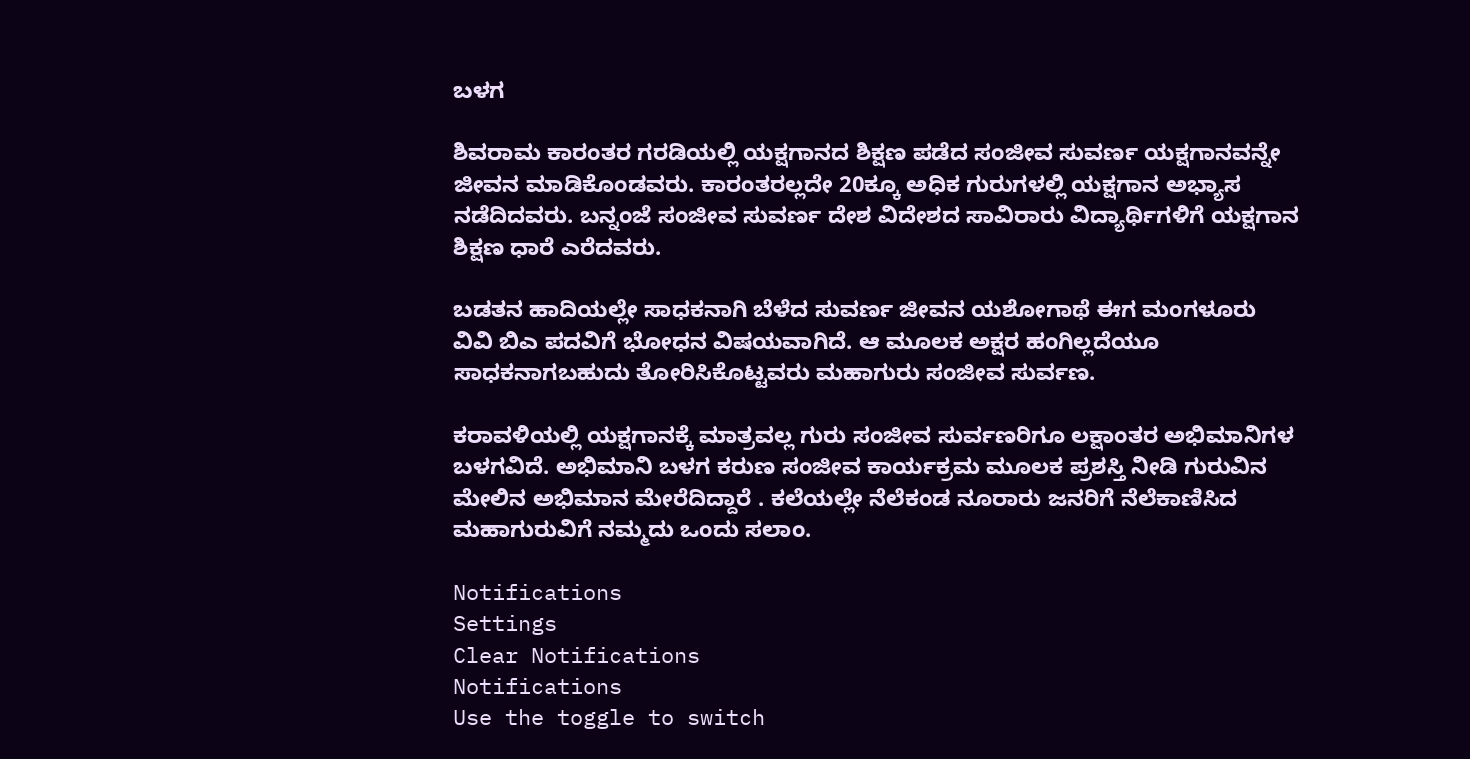ಬಳಗ

ಶಿವರಾಮ ಕಾರಂತರ ಗರಡಿಯಲ್ಲಿ ಯಕ್ಷಗಾನದ ಶಿಕ್ಷಣ ಪಡೆದ ಸಂಜೀವ ಸುವರ್ಣ ಯಕ್ಷಗಾನವನ್ನೇ ಜೀವನ ಮಾಡಿಕೊಂಡವರು. ಕಾರಂತರಲ್ಲದೇ 20ಕ್ಕೂ ಅಧಿಕ ಗುರುಗಳಲ್ಲಿ ಯಕ್ಷಗಾನ ಅಭ್ಯಾಸ ನಡೆದಿದವರು. ಬನ್ನಂಜೆ ಸಂಜೀವ ಸುವರ್ಣ ದೇಶ ವಿದೇಶದ ಸಾವಿರಾರು ವಿದ್ಯಾರ್ಥಿಗಳಿಗೆ ಯಕ್ಷಗಾನ ಶಿಕ್ಷಣ ಧಾರೆ ಎರೆದವರು.

ಬಡತನ ಹಾದಿಯಲ್ಲೇ ಸಾಧಕನಾಗಿ ಬೆಳೆದ ಸುವರ್ಣ ಜೀವನ ಯಶೋಗಾಥೆ ಈಗ ಮಂಗಳೂರು ವಿವಿ ಬಿಎ ಪದವಿಗೆ ಭೋಧನ ವಿಷಯವಾಗಿದೆ. ಆ ಮೂಲಕ ಅಕ್ಷರ ಹಂಗಿಲ್ಲದೆಯೂ ಸಾಧಕನಾಗಬಹುದು ತೋರಿಸಿಕೊಟ್ಟವರು ಮಹಾಗುರು ಸಂಜೀವ ಸುರ್ವಣ.

ಕರಾವಳಿಯಲ್ಲಿ ಯಕ್ಷಗಾನಕ್ಕೆ ಮಾತ್ರವಲ್ಲ ಗುರು ಸಂಜೀವ ಸುರ್ವಣರಿಗೂ ಲಕ್ಷಾಂತರ ಅಭಿಮಾನಿಗಳ ಬಳಗವಿದೆ. ಅಭಿಮಾನಿ ಬಳಗ ಕರುಣ ಸಂಜೀವ ಕಾರ್ಯಕ್ರಮ ಮೂಲಕ ಪ್ರಶಸ್ತಿ ನೀಡಿ ಗುರುವಿನ ಮೇಲಿನ ಅಭಿಮಾನ ಮೇರೆದಿದ್ದಾರೆ . ಕಲೆಯಲ್ಲೇ ನೆಲೆಕಂಡ ನೂರಾರು ಜನರಿಗೆ ನೆಲೆಕಾಣಿಸಿದ ಮಹಾಗುರುವಿಗೆ ನಮ್ಮದು ಒಂದು ಸಲಾಂ.

Notifications
Settings
Clear Notifications
Notifications
Use the toggle to switch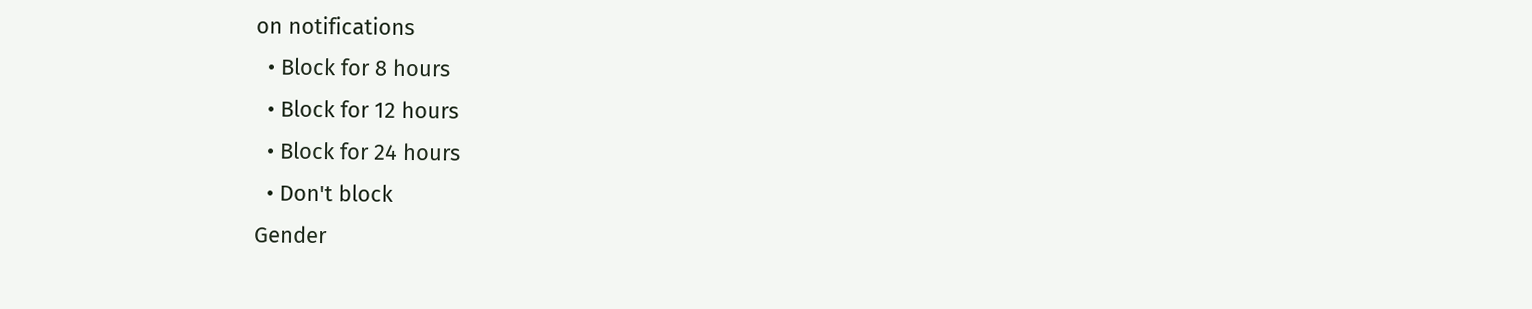on notifications
  • Block for 8 hours
  • Block for 12 hours
  • Block for 24 hours
  • Don't block
Gender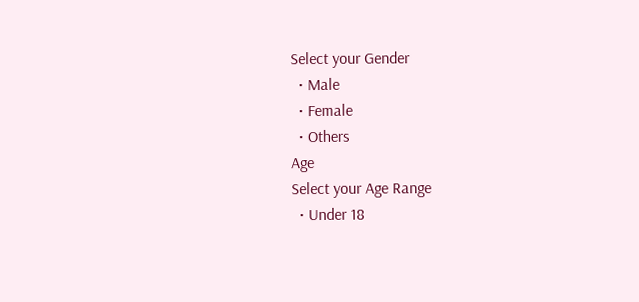Select your Gender
  • Male
  • Female
  • Others
Age
Select your Age Range
  • Under 18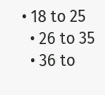• 18 to 25
  • 26 to 35
  • 36 to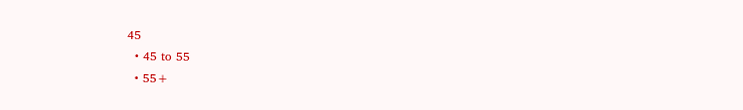45
  • 45 to 55
  • 55+